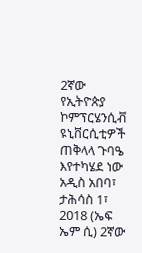2ኛው የኢትዮጵያ ኮምፕርሄንሲቭ ዩኒቨርሲቲዎች ጠቅላላ ጉባዔ እየተካሄደ ነው
አዲስ አበባ፣ ታሕሳስ 1፣ 2018 (ኤፍ ኤም ሲ) 2ኛው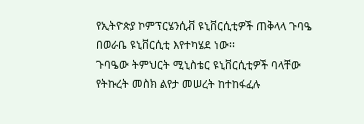የኢትዮጵያ ኮምፕርሄንሲቭ ዩኒቨርሲቲዎች ጠቅላላ ጉባዔ በወራቤ ዩኒቨርሲቲ እየተካሄደ ነው፡፡
ጉባዔው ትምህርት ሚኒስቴር ዩኒቨርሲቲዎች ባላቸው የትኩረት መስክ ልየታ መሠረት ከተከፋፈሉ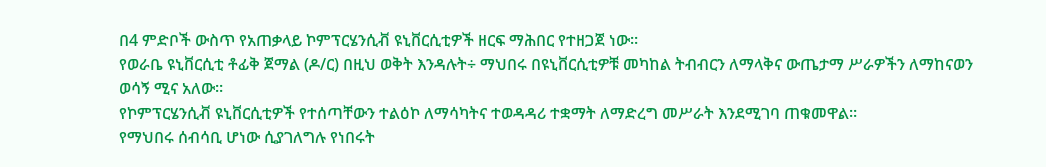በ4 ምድቦች ውስጥ የአጠቃላይ ኮምፕርሄንሲቭ ዩኒቨርሲቲዎች ዘርፍ ማሕበር የተዘጋጀ ነው።
የወራቤ ዩኒቨርሲቲ ቶፊቅ ጀማል (ዶ/ር) በዚህ ወቅት እንዳሉት÷ ማህበሩ በዩኒቨርሲቲዎቹ መካከል ትብብርን ለማላቅና ውጤታማ ሥራዎችን ለማከናወን ወሳኝ ሚና አለው።
የኮምፕርሄንሲቭ ዩኒቨርሲቲዎች የተሰጣቸውን ተልዕኮ ለማሳካትና ተወዳዳሪ ተቋማት ለማድረግ መሥራት እንደሚገባ ጠቁመዋል።
የማህበሩ ሰብሳቢ ሆነው ሲያገለግሉ የነበሩት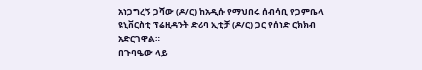አነጋግረኝ ጋሻው (ዶ/ር) ከአዲሱ የማህበሩ ሰብሳቢ የጋምቤላ ዩኒቨርስቲ ፕሬዚዳንት ድሪባ ኢቲቻ (ዶ/ር) ጋር የሰነድ ርክክብ አድርገዋል።
በጉባዔው ላይ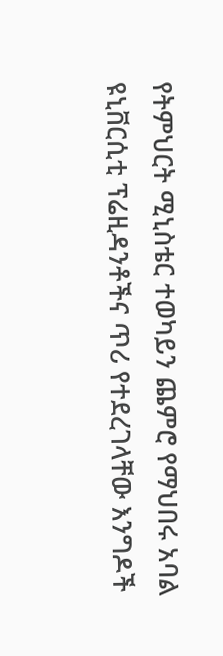የትምህርት ሚኒስቴር ተወካይን ጨምሮ የማህበሩ አባል ዩኒቨርሲቲ ፕሬዚዳንቶችና ጥሪ የተደረገላቸው እንግዶች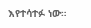እየተሳተፉ ነው።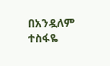በአንዷለም ተስፋዬ